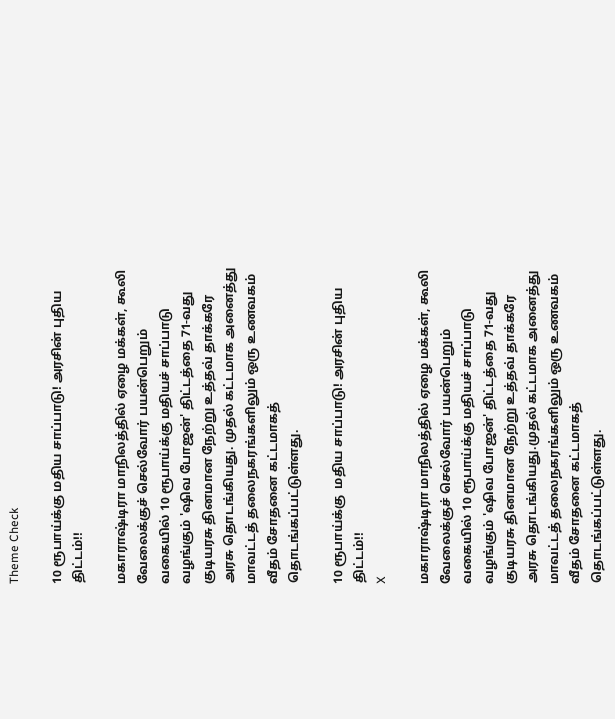Theme Check

10 ரூபாய்க்கு மதிய சாப்பாடு! அரசின் புதிய திட்டம்!!

மகாராஷ்டிரா மாநிலத்தில் ஏழை மக்கள், கூலி வேலைக்குச் செல்வோர் பயன்பெறும் வகையில் 10 ரூபாய்க்கு மதியச் சாப்பாடு வழங்கும் 'ஷிவ போஜன்' திட்டத்தை 71-வது குடியரசு தினமான நேற்று உத்தவ் தாக்கரே அரசு தொடங்கியது. முதல் கட்டமாக அனைத்து மாவட்டத் தலைநகரங்களிலும் ஒரு உணவகம் வீதம் சோதனை கட்டமாகத் தொடங்கப்பட்டுள்ளது.

10 ரூபாய்க்கு  மதிய சாப்பாடு! அரசின் புதிய திட்டம்!!
X

மகாராஷ்டிரா மாநிலத்தில் ஏழை மக்கள், கூலி வேலைக்குச் செல்வோர் பயன்பெறும் வகையில் 10 ரூபாய்க்கு மதியச் சாப்பாடு வழங்கும் 'ஷிவ போஜன்' திட்டத்தை 71-வது குடியரசு தினமான நேற்று உத்தவ் தாக்கரே அரசு தொடங்கியது.முதல் கட்டமாக அனைத்து மாவட்டத் தலைநகரங்களிலும் ஒரு உணவகம் வீதம் சோதனை கட்டமாகத் தொடங்கப்பட்டுள்ளது.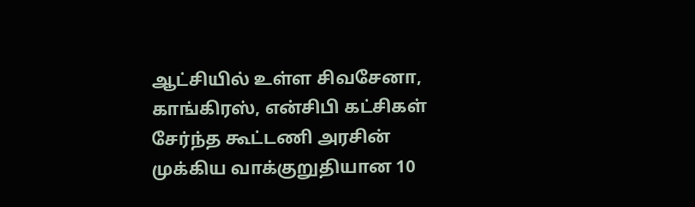ஆட்சியில் உள்ள சிவசேனா, காங்கிரஸ், என்சிபி கட்சிகள் சேர்ந்த கூட்டணி அரசின் முக்கிய வாக்குறுதியான 10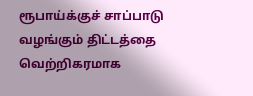ரூபாய்க்குச் சாப்பாடு வழங்கும் திட்டத்தை வெற்றிகரமாக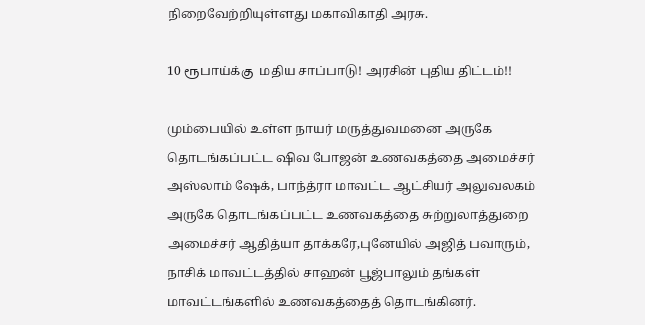நிறைவேற்றியுள்ளது மகாவிகாதி அரசு.

10 ரூபாய்க்கு  மதிய சாப்பாடு! அரசின் புதிய திட்டம்!!

மும்பையில் உள்ள நாயர் மருத்துவமனை அருகே தொடங்கப்பட்ட ஷிவ போஜன் உணவகத்தை அமைச்சர் அஸ்லாம் ஷேக், பாந்த்ரா மாவட்ட ஆட்சியர் அலுவலகம் அருகே தொடங்கப்பட்ட உணவகத்தை சுற்றுலாத்துறை அமைச்சர் ஆதித்யா தாக்கரே,புனேயில் அஜித் பவாரும், நாசிக் மாவட்டத்தில் சாஹன் பூஜ்பாலும் தங்கள் மாவட்டங்களில் உணவகத்தைத் தொடங்கினர்.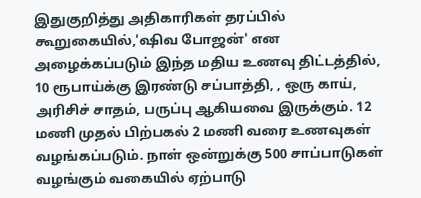இதுகுறித்து அதிகாரிகள் தரப்பில் கூறுகையில்,'ஷிவ போஜன்' என அழைக்கப்படும் இந்த மதிய உணவு திட்டத்தில், 10 ரூபாய்க்கு இரண்டு சப்பாத்தி, , ஒரு காய், அரிசிச் சாதம், பருப்பு ஆகியவை இருக்கும். 12 மணி முதல் பிற்பகல் 2 மணி வரை உணவுகள் வழங்கப்படும். நாள் ஒன்றுக்கு 500 சாப்பாடுகள் வழங்கும் வகையில் ஏற்பாடு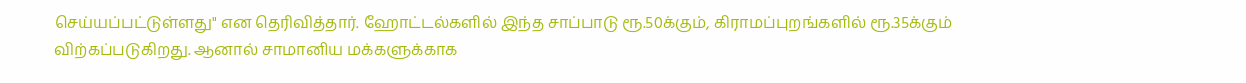செய்யப்பட்டுள்ளது" என தெரிவித்தார். ஹோட்டல்களில் இந்த சாப்பாடு ரூ.50க்கும், கிராமப்புறங்களில் ரூ.35க்கும் விற்கப்படுகிறது. ஆனால் சாமானிய மக்களுக்காக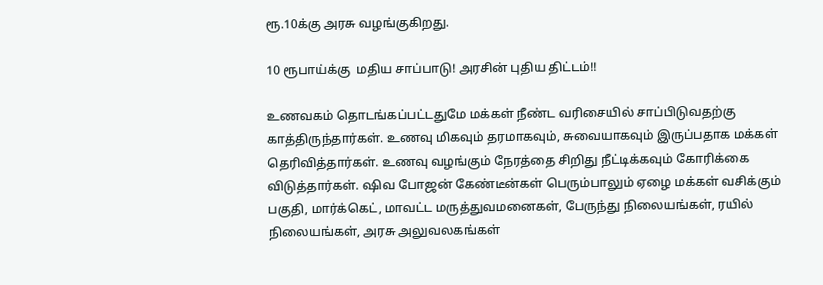ரூ.10க்கு அரசு வழங்குகிறது.

10 ரூபாய்க்கு  மதிய சாப்பாடு! அரசின் புதிய திட்டம்!!

உணவகம் தொடங்கப்பட்டதுமே மக்கள் நீண்ட வரிசையில் சாப்பிடுவதற்கு காத்திருந்தார்கள். உணவு மிகவும் தரமாகவும், சுவையாகவும் இருப்பதாக மக்கள் தெரிவித்தார்கள். உணவு வழங்கும் நேரத்தை சிறிது நீட்டிக்கவும் கோரிக்கை விடுத்தார்கள். ஷிவ போஜன் கேண்டீன்கள் பெரும்பாலும் ஏழை மக்கள் வசிக்கும் பகுதி, மார்க்கெட், மாவட்ட மருத்துவமனைகள், பேருந்து நிலையங்கள், ரயில் நிலையங்கள், அரசு அலுவலகங்கள்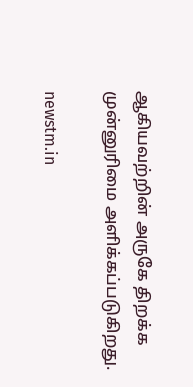ஆகியவற்றின் அருகே திறக்க முன்னுரிமை அளிக்கப்படுகிறது.

newstm.in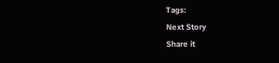Tags:
Next Story
Share it